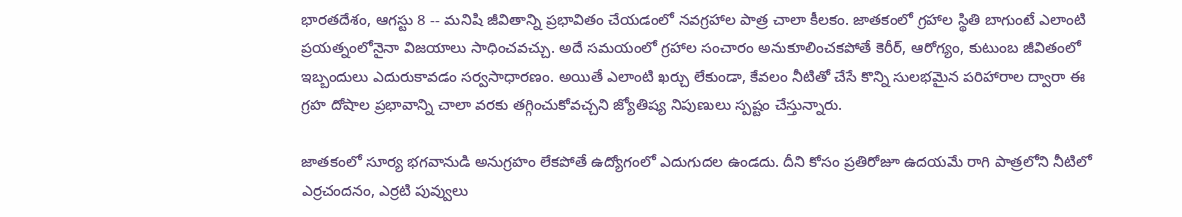భారతదేశం, ఆగస్టు 8 -- మనిషి జీవితాన్ని ప్రభావితం చేయడంలో నవగ్రహాల పాత్ర చాలా కీలకం. జాతకంలో గ్రహాల స్థితి బాగుంటే ఎలాంటి ప్రయత్నంలోనైనా విజయాలు సాధించవచ్చు. అదే సమయంలో గ్రహాల సంచారం అనుకూలించకపోతే కెరీర్, ఆరోగ్యం, కుటుంబ జీవితంలో ఇబ్బందులు ఎదురుకావడం సర్వసాధారణం. అయితే ఎలాంటి ఖర్చు లేకుండా, కేవలం నీటితో చేసే కొన్ని సులభమైన పరిహారాల ద్వారా ఈ గ్రహ దోషాల ప్రభావాన్ని చాలా వరకు తగ్గించుకోవచ్చని జ్యోతిష్య నిపుణులు స్పష్టం చేస్తున్నారు.

జాతకంలో సూర్య భగవానుడి అనుగ్రహం లేకపోతే ఉద్యోగంలో ఎదుగుదల ఉండదు. దీని కోసం ప్రతిరోజూ ఉదయమే రాగి పాత్రలోని నీటిలో ఎర్రచందనం, ఎర్రటి పువ్వులు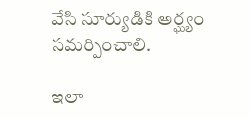వేసి సూర్యుడికి అర్ఘ్యం సమర్పించాలి.

ఇలా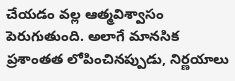చేయడం వల్ల ఆత్మవిశ్వాసం పెరుగుతుంది. అలాగే మానసిక ప్రశాంతత లోపించినప్పుడు, నిర్ణయాలు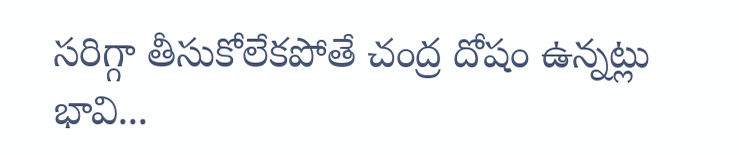సరిగ్గా తీసుకోలేకపోతే చంద్ర దోషం ఉన్నట్లు భావి...